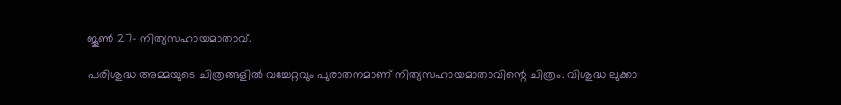ജൂണ്‍ 27- നിത്യസഹായമാതാവ്.

പരിശുദ്ധ അമ്മയുടെ ചിത്രങ്ങളില്‍ വച്ചേറ്റവും പുരാതനമാണ് നിത്യസഹായമാതാവിന്റെ ചിത്രം. വിശുദ്ധ ലുക്കാ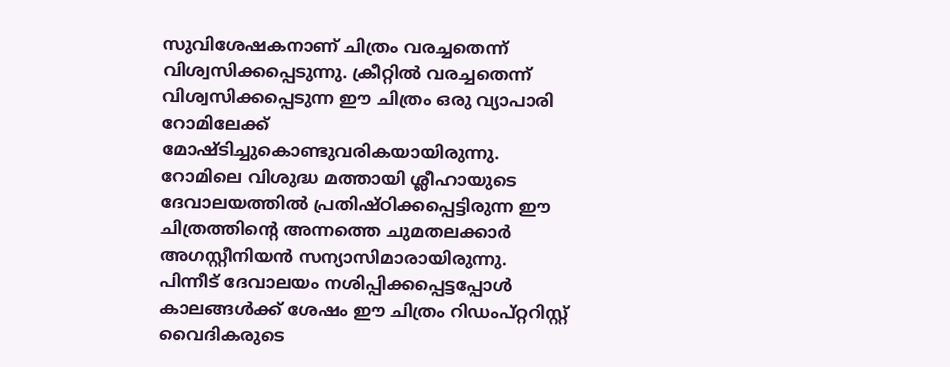സുവിശേഷകനാണ് ചിത്രം വരച്ചതെന്ന് വിശ്വസിക്കപ്പെടുന്നു. ക്രീറ്റില്‍ വരച്ചതെന്ന് വിശ്വസിക്കപ്പെടുന്ന ഈ ചിത്രം ഒരു വ്യാപാരി റോമിലേക്ക് മോഷ്ടിച്ചുകൊണ്ടുവരികയായിരുന്നു. റോമിലെ വിശുദ്ധ മത്തായി ശ്ലീഹായുടെ ദേവാലയത്തില്‍ പ്രതിഷ്ഠിക്കപ്പെട്ടിരുന്ന ഈ ചിത്രത്തിന്റെ അന്നത്തെ ചുമതലക്കാര്‍ അഗസ്റ്റീനിയന്‍ സന്യാസിമാരായിരുന്നു. പിന്നീട് ദേവാലയം നശിപ്പിക്കപ്പെട്ടപ്പോള്‍ കാലങ്ങള്‍ക്ക് ശേഷം ഈ ചിത്രം റിഡംപ്റ്ററിസ്റ്റ് വൈദികരുടെ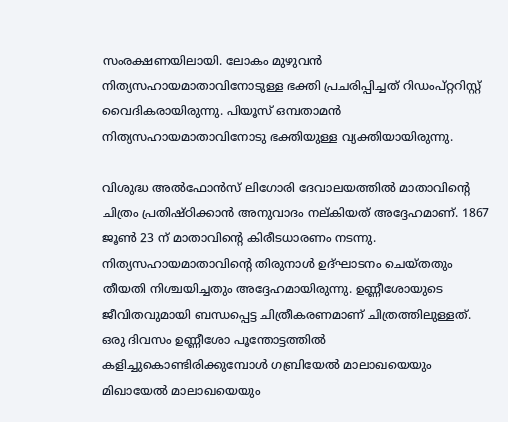സംരക്ഷണയിലായി. ലോകം മുഴുവന്‍ നിത്യസഹായമാതാവിനോടുള്ള ഭക്തി പ്രചരിപ്പിച്ചത് റിഡംപ്റ്ററിസ്റ്റ് വൈദികരായിരുന്നു. പിയൂസ് ഒമ്പതാമന്‍ നിത്യസഹായമാതാവിനോടു ഭക്തിയുള്ള വ്യക്തിയായിരുന്നു.

വിശുദ്ധ അല്‍ഫോന്‍സ് ലിഗോരി ദേവാലയത്തില്‍ മാതാവിന്റെ ചിത്രം പ്രതിഷ്ഠിക്കാന്‍ അനുവാദം നല്കിയത് അദ്ദേഹമാണ്. 1867 ജൂണ്‍ 23 ന് മാതാവിന്റെ കിരീടധാരണം നടന്നു. നിത്യസഹായമാതാവിന്റെ തിരുനാള്‍ ഉദ്ഘാടനം ചെയ്തതും തീയതി നിശ്ചയിച്ചതും അദ്ദേഹമായിരുന്നു. ഉണ്ണീശോയുടെ ജീവിതവുമായി ബന്ധപ്പെട്ട ചിത്രീകരണമാണ് ചിത്രത്തിലുള്ളത്. ഒരു ദിവസം ഉണ്ണീശോ പൂന്തോട്ടത്തില്‍ കളിച്ചുകൊണ്ടിരിക്കുമ്പോള്‍ ഗബ്രിയേല്‍ മാലാഖയെയും മിഖായേല്‍ മാലാഖയെയും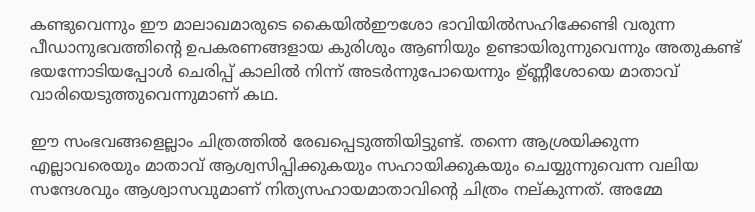കണ്ടുവെന്നും ഈ മാലാഖമാരുടെ കൈയില്‍ഈശോ ഭാവിയില്‍സഹിക്കേണ്ടി വരുന്ന പീഡാനുഭവത്തിന്റെ ഉപകരണങ്ങളായ കുരിശും ആണിയും ഉണ്ടായിരുന്നുവെന്നും അതുകണ്ട് ഭയന്നോടിയപ്പോള്‍ ചെരിപ്പ് കാലില്‍ നിന്ന് അടര്‍ന്നുപോയെന്നും ഉ്ണ്ണീശോയെ മാതാവ് വാരിയെടുത്തുവെന്നുമാണ് കഥ.

ഈ സംഭവങ്ങളെല്ലാം ചിത്രത്തില്‍ രേഖപ്പെടുത്തിയിട്ടുണ്ട്. തന്നെ ആശ്രയിക്കുന്ന എല്ലാവരെയും മാതാവ് ആശ്വസിപ്പിക്കുകയും സഹായിക്കുകയും ചെയ്യുന്നുവെന്ന വലിയ സന്ദേശവും ആശ്വാസവുമാണ് നിത്യസഹായമാതാവിന്റെ ചിത്രം നല്കുന്നത്. അമ്മേ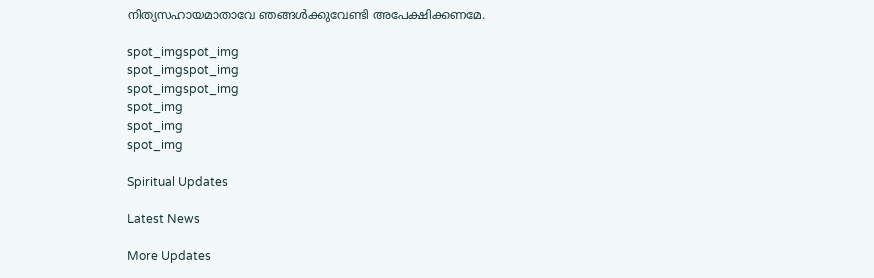നിത്യസഹായമാതാവേ ഞങ്ങള്‍ക്കുവേണ്ടി അപേക്ഷിക്കണമേ.

spot_imgspot_img
spot_imgspot_img
spot_imgspot_img
spot_img
spot_img
spot_img

Spiritual Updates

Latest News

More Updates